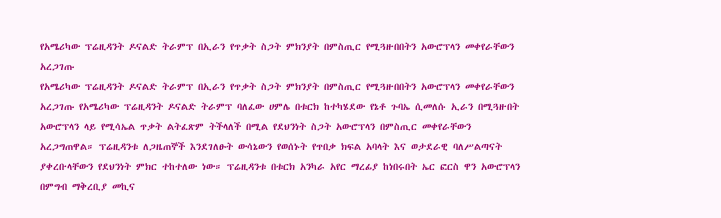የአሜሪካው ፕሬዚዳንት ዶናልድ ትራምፕ በኢራን የጥቃት ስጋት ምክንያት በምስጢር የሚጓዙበበትን አውሮፕላን መቀየራቸውን አረጋገጡ
የአሜሪካው ፕሬዚዳንት ዶናልድ ትራምፕ በኢራን የጥቃት ስጋት ምክንያት በምስጢር የሚጓዙበበትን አውሮፕላን መቀየራቸውን አረጋገጡ የአሜሪካው ፕሬዚዳንት ዶናልድ ትራምፕ ባለፈው ሀምሌ በቱርክ ከተካሄደው የኔቶ ጉባኤ ሲመለሱ ኢራን በሚጓዙበት አውሮፕላን ላይ የሚሳኤል ጥቃት ልትፈጽም ትችላለች በሚል የደህንነት ስጋት አውሮፕላን በምስጢር መቀየራቸውን አረጋግጠዋል። ፕሬዚዳንቱ ለጋዜጠኞች እንደገለፁት ውሳኔውን የወሰኑት የጥበቃ ክፍል አባላት እና ወታደራዊ ባለሥልጣናት ያቀረቡላቸውን የደህንነት ምክር ተከተለው ነው። ፕሬዚዳንቱ በቱርክ አንካራ አየር ማረፊያ ከነበሩበት ኤር ፎርስ ዋን አውሮፕላን በምግብ ማቅረቢያ መኪና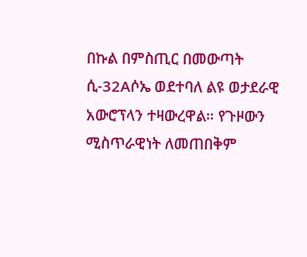በኩል በምስጢር በመውጣት ሲ-32Aሶኤ ወደተባለ ልዩ ወታደራዊ አውሮፕላን ተዛውረዋል። የጉዞውን ሚስጥራዊነት ለመጠበቅም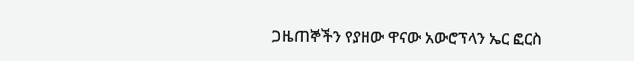ጋዜጠኞችን የያዘው ዋናው አውሮፕላን ኤር ፎርስ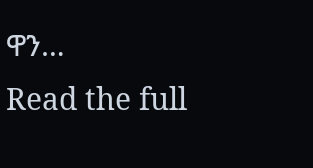ዋን…
Read the full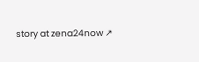story at zena24now ↗